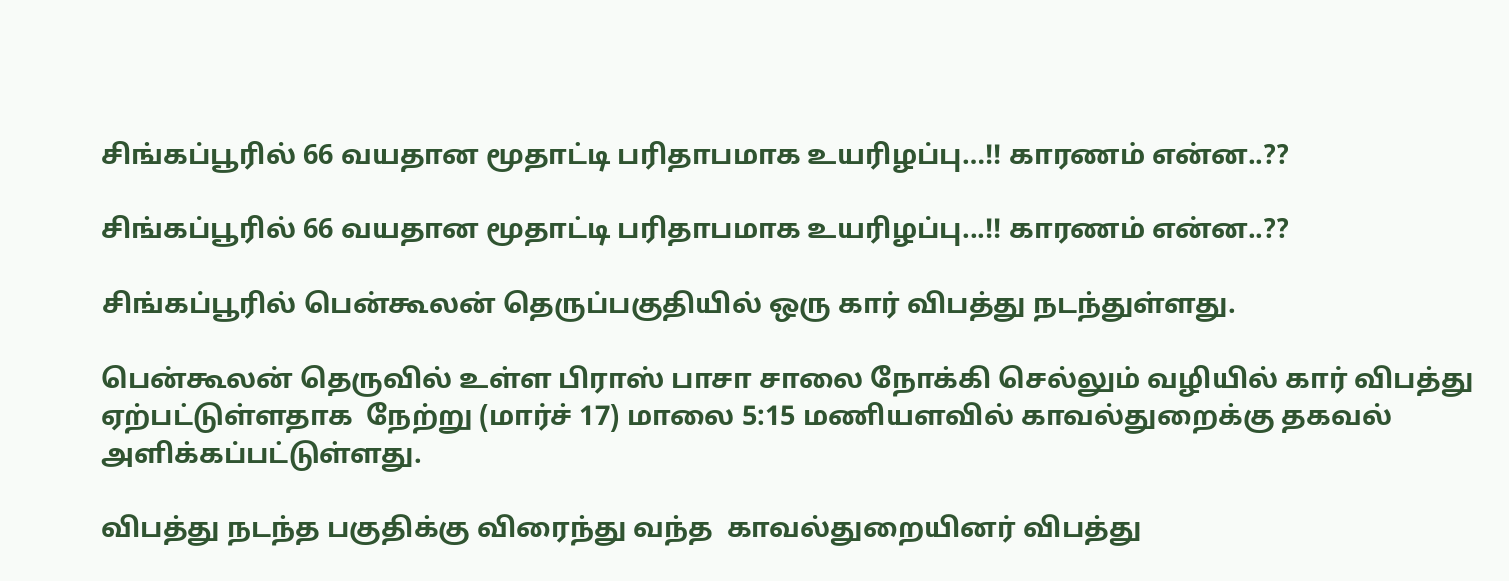சிங்கப்பூரில் 66 வயதான மூதாட்டி பரிதாபமாக உயரிழப்பு…!! காரணம் என்ன..??

சிங்கப்பூரில் 66 வயதான மூதாட்டி பரிதாபமாக உயரிழப்பு...!! காரணம் என்ன..??

சிங்கப்பூரில் பென்கூலன் தெருப்பகுதியில் ஒரு கார் விபத்து நடந்துள்ளது.

பென்கூலன் தெருவில் உள்ள பிராஸ் பாசா சாலை நோக்கி செல்லும் வழியில் கார் விபத்து ஏற்பட்டுள்ளதாக  நேற்று (மார்ச் 17) மாலை 5:15 மணியளவில் காவல்துறைக்கு தகவல் அளிக்கப்பட்டுள்ளது.

விபத்து நடந்த பகுதிக்கு விரைந்து வந்த  காவல்துறையினர் விபத்து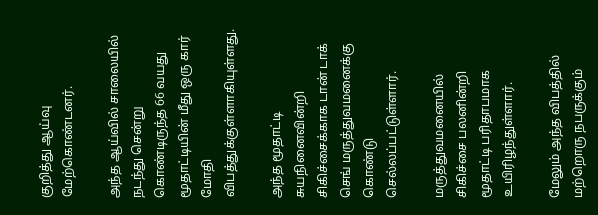குறித்து ஆய்வு மேற்கொண்டனர்.

அந்த ஆய்வில் சாலையில் நடந்து சென்று கொண்டிருந்த 66 வயது மூதாட்டியின் மீது ஒரு கார் மோதி விபத்துக்குள்ளாகியுள்ளது.

அந்த மூதாட்டி சுயநினைவின்றி சிகிச்சைக்காக டான் டாக் செங் மருத்துவமனைக்கு கொண்டு செல்லப்பட்டுள்ளார்.

மருத்துவமனையில் சிகிச்சை பலனின்றி மூதாட்டி பரிதாபமாக உயிரிழந்துள்ளார்.

மேலும் அந்த விபத்தில் மற்றொரு நபருக்கும்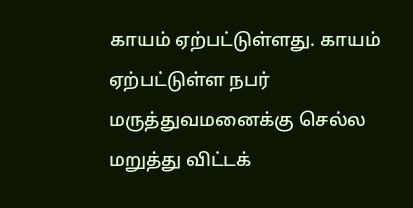காயம் ஏற்பட்டுள்ளது. காயம் ஏற்பட்டுள்ள நபர் மருத்துவமனைக்கு செல்ல மறுத்து விட்டக்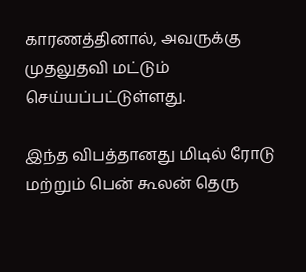காரணத்தினால், அவருக்கு முதலுதவி மட்டும் செய்யப்பட்டுள்ளது.

இந்த விபத்தானது மிடில் ரோடு மற்றும் பென் கூலன் தெரு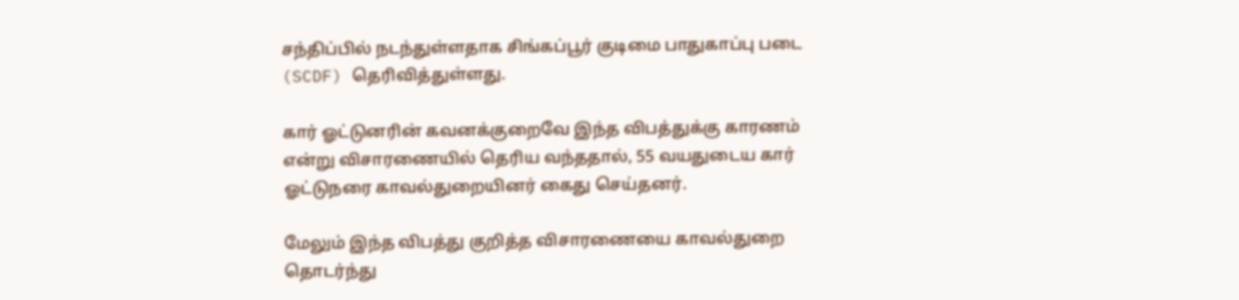சந்திப்பில் நடந்துள்ளதாக சிங்கப்பூர் குடிமை பாதுகாப்பு படை (SCDF) தெரிவித்துள்ளது.

கார் ஓட்டுனரின் கவனக்குறைவே இந்த விபத்துக்கு காரணம் என்று விசாரணையில் தெரிய வந்ததால், 55 வயதுடைய கார் ஓட்டுநரை காவல்துறையினர் கைது செய்தனர்.

மேலும் இந்த விபத்து குறித்த விசாரணையை காவல்துறை தொடர்ந்து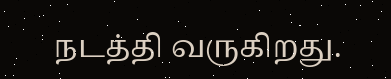நடத்தி வருகிறது.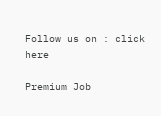Follow us on : click here

Premium Job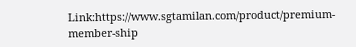Link:https://www.sgtamilan.com/product/premium-member-ship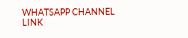WHATSAPP CHANNEL LINK